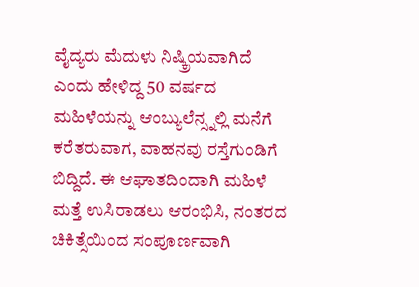ವೈದ್ಯರು ಮೆದುಳು ನಿಷ್ಕ್ರಿಯವಾಗಿದೆ ಎಂದು ಹೇಳಿದ್ದ 50 ವರ್ಷದ ಮಹಿಳೆಯನ್ನು ಆಂಬ್ಯುಲೆನ್ಸ್ನಲ್ಲಿ ಮನೆಗೆ ಕರೆತರುವಾಗ, ವಾಹನವು ರಸ್ತೆಗುಂಡಿಗೆ ಬಿದ್ದಿದೆ. ಈ ಆಘಾತದಿಂದಾಗಿ ಮಹಿಳೆ ಮತ್ತೆ ಉಸಿರಾಡಲು ಆರಂಭಿಸಿ, ನಂತರದ ಚಿಕಿತ್ಸೆಯಿಂದ ಸಂಪೂರ್ಣವಾಗಿ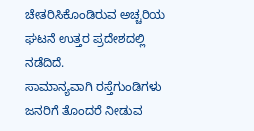ಚೇತರಿಸಿಕೊಂಡಿರುವ ಅಚ್ಚರಿಯ ಘಟನೆ ಉತ್ತರ ಪ್ರದೇಶದಲ್ಲಿ ನಡೆದಿದೆ.
ಸಾಮಾನ್ಯವಾಗಿ ರಸ್ತೆಗುಂಡಿಗಳು ಜನರಿಗೆ ತೊಂದರೆ ನೀಡುವ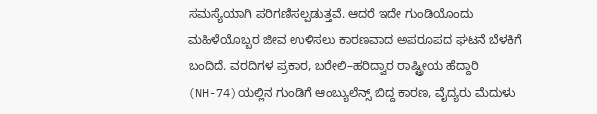ಸಮಸ್ಯೆಯಾಗಿ ಪರಿಗಣಿಸಲ್ಪಡುತ್ತವೆ. ಆದರೆ ಇದೇ ಗುಂಡಿಯೊಂದು ಮಹಿಳೆಯೊಬ್ಬರ ಜೀವ ಉಳಿಸಲು ಕಾರಣವಾದ ಅಪರೂಪದ ಘಟನೆ ಬೆಳಕಿಗೆ ಬಂದಿದೆ. ವರದಿಗಳ ಪ್ರಕಾರ, ಬರೇಲಿ–ಹರಿದ್ವಾರ ರಾಷ್ಟ್ರೀಯ ಹೆದ್ದಾರಿ (NH-74)ಯಲ್ಲಿನ ಗುಂಡಿಗೆ ಆಂಬ್ಯುಲೆನ್ಸ್ ಬಿದ್ದ ಕಾರಣ, ವೈದ್ಯರು ಮೆದುಳು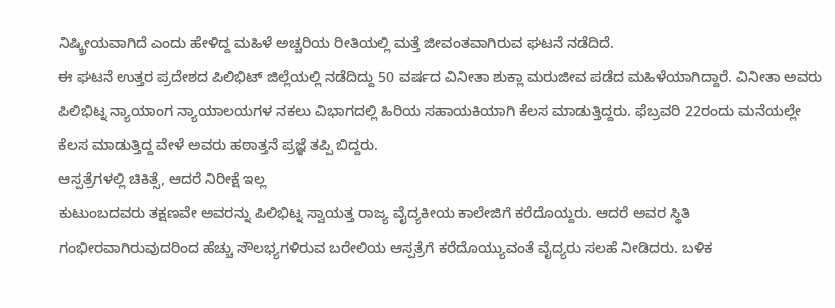ನಿಷ್ಕ್ರೀಯವಾಗಿದೆ ಎಂದು ಹೇಳಿದ್ದ ಮಹಿಳೆ ಅಚ್ಚರಿಯ ರೀತಿಯಲ್ಲಿ ಮತ್ತೆ ಜೀವಂತವಾಗಿರುವ ಘಟನೆ ನಡೆದಿದೆ.
ಈ ಘಟನೆ ಉತ್ತರ ಪ್ರದೇಶದ ಪಿಲಿಭಿಟ್ ಜಿಲ್ಲೆಯಲ್ಲಿ ನಡೆದಿದ್ದು 50 ವರ್ಷದ ವಿನೀತಾ ಶುಕ್ಲಾ ಮರುಜೀವ ಪಡೆದ ಮಹಿಳೆಯಾಗಿದ್ದಾರೆ. ವಿನೀತಾ ಅವರು ಪಿಲಿಭಿಟ್ನ ನ್ಯಾಯಾಂಗ ನ್ಯಾಯಾಲಯಗಳ ನಕಲು ವಿಭಾಗದಲ್ಲಿ ಹಿರಿಯ ಸಹಾಯಕಿಯಾಗಿ ಕೆಲಸ ಮಾಡುತ್ತಿದ್ದರು. ಫೆಬ್ರವರಿ 22ರಂದು ಮನೆಯಲ್ಲೇ ಕೆಲಸ ಮಾಡುತ್ತಿದ್ದ ವೇಳೆ ಅವರು ಹಠಾತ್ತನೆ ಪ್ರಜ್ಞೆ ತಪ್ಪಿ ಬಿದ್ದರು.
ಆಸ್ಪತ್ರೆಗಳಲ್ಲಿ ಚಿಕಿತ್ಸೆ, ಆದರೆ ನಿರೀಕ್ಷೆ ಇಲ್ಲ
ಕುಟುಂಬದವರು ತಕ್ಷಣವೇ ಅವರನ್ನು ಪಿಲಿಭಿಟ್ನ ಸ್ವಾಯತ್ತ ರಾಜ್ಯ ವೈದ್ಯಕೀಯ ಕಾಲೇಜಿಗೆ ಕರೆದೊಯ್ದರು. ಆದರೆ ಅವರ ಸ್ಥಿತಿ ಗಂಭೀರವಾಗಿರುವುದರಿಂದ ಹೆಚ್ಚು ಸೌಲಭ್ಯಗಳಿರುವ ಬರೇಲಿಯ ಆಸ್ಪತ್ರೆಗೆ ಕರೆದೊಯ್ಯುವಂತೆ ವೈದ್ಯರು ಸಲಹೆ ನೀಡಿದರು. ಬಳಿಕ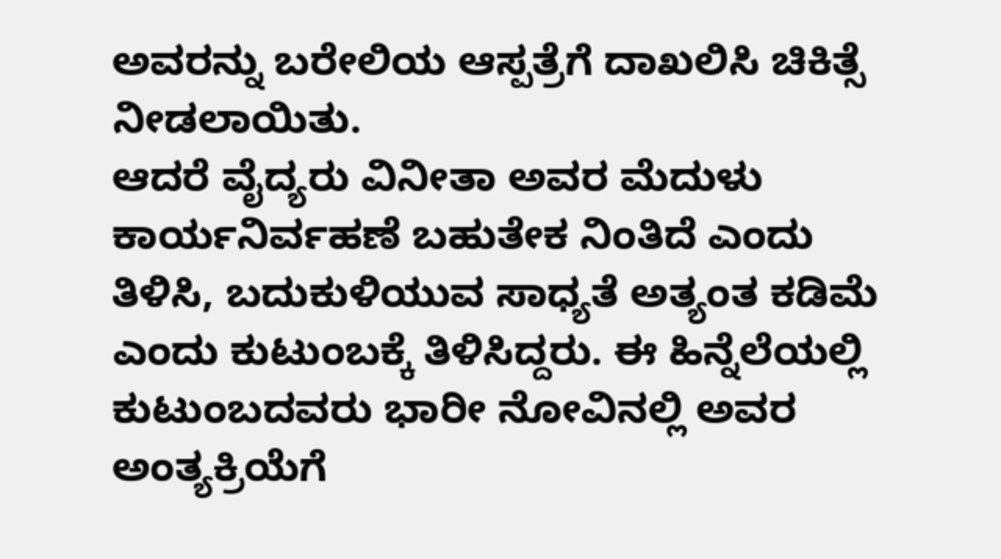ಅವರನ್ನು ಬರೇಲಿಯ ಆಸ್ಪತ್ರೆಗೆ ದಾಖಲಿಸಿ ಚಿಕಿತ್ಸೆ ನೀಡಲಾಯಿತು.
ಆದರೆ ವೈದ್ಯರು ವಿನೀತಾ ಅವರ ಮೆದುಳು ಕಾರ್ಯನಿರ್ವಹಣೆ ಬಹುತೇಕ ನಿಂತಿದೆ ಎಂದು ತಿಳಿಸಿ, ಬದುಕುಳಿಯುವ ಸಾಧ್ಯತೆ ಅತ್ಯಂತ ಕಡಿಮೆ ಎಂದು ಕುಟುಂಬಕ್ಕೆ ತಿಳಿಸಿದ್ದರು. ಈ ಹಿನ್ನೆಲೆಯಲ್ಲಿ ಕುಟುಂಬದವರು ಭಾರೀ ನೋವಿನಲ್ಲಿ ಅವರ ಅಂತ್ಯಕ್ರಿಯೆಗೆ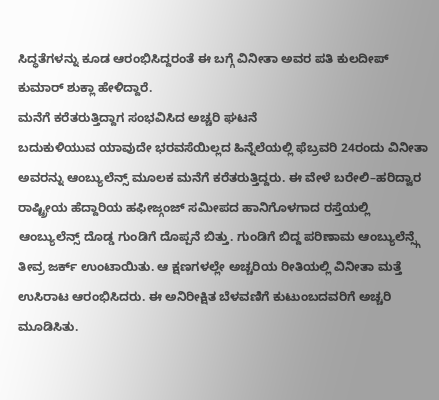ಸಿದ್ಧತೆಗಳನ್ನು ಕೂಡ ಆರಂಭಿಸಿದ್ದರಂತೆ ಈ ಬಗ್ಗೆ ವಿನೀತಾ ಅವರ ಪತಿ ಕುಲದೀಪ್ ಕುಮಾರ್ ಶುಕ್ಲಾ ಹೇಳಿದ್ದಾರೆ.
ಮನೆಗೆ ಕರೆತರುತ್ತಿದ್ದಾಗ ಸಂಭವಿಸಿದ ಅಚ್ಚರಿ ಘಟನೆ
ಬದುಕುಳಿಯುವ ಯಾವುದೇ ಭರವಸೆಯಿಲ್ಲದ ಹಿನ್ನೆಲೆಯಲ್ಲಿ ಫೆಬ್ರವರಿ 24ರಂದು ವಿನೀತಾ ಅವರನ್ನು ಆಂಬ್ಯುಲೆನ್ಸ್ ಮೂಲಕ ಮನೆಗೆ ಕರೆತರುತ್ತಿದ್ದರು. ಈ ವೇಳೆ ಬರೇಲಿ–ಹರಿದ್ವಾರ ರಾಷ್ಟ್ರೀಯ ಹೆದ್ದಾರಿಯ ಹಫೀಜ್ಗಂಜ್ ಸಮೀಪದ ಹಾನಿಗೊಳಗಾದ ರಸ್ತೆಯಲ್ಲಿ ಆಂಬ್ಯುಲೆನ್ಸ್ ದೊಡ್ಡ ಗುಂಡಿಗೆ ದೊಪ್ಪನೆ ಬಿತ್ತು. ಗುಂಡಿಗೆ ಬಿದ್ದ ಪರಿಣಾಮ ಆಂಬ್ಯುಲೆನ್ಸ್ಗೆ ತೀವ್ರ ಜರ್ಕ್ ಉಂಟಾಯಿತು. ಆ ಕ್ಷಣಗಳಲ್ಲೇ ಅಚ್ಚರಿಯ ರೀತಿಯಲ್ಲಿ ವಿನೀತಾ ಮತ್ತೆ ಉಸಿರಾಟ ಆರಂಭಿಸಿದರು. ಈ ಅನಿರೀಕ್ಷಿತ ಬೆಳವಣಿಗೆ ಕುಟುಂಬದವರಿಗೆ ಅಚ್ಚರಿ ಮೂಡಿಸಿತು.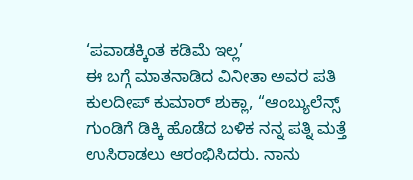‘ಪವಾಡಕ್ಕಿಂತ ಕಡಿಮೆ ಇಲ್ಲ’
ಈ ಬಗ್ಗೆ ಮಾತನಾಡಿದ ವಿನೀತಾ ಅವರ ಪತಿ ಕುಲದೀಪ್ ಕುಮಾರ್ ಶುಕ್ಲಾ, “ಆಂಬ್ಯುಲೆನ್ಸ್ ಗುಂಡಿಗೆ ಡಿಕ್ಕಿ ಹೊಡೆದ ಬಳಿಕ ನನ್ನ ಪತ್ನಿ ಮತ್ತೆ ಉಸಿರಾಡಲು ಆರಂಭಿಸಿದರು. ನಾನು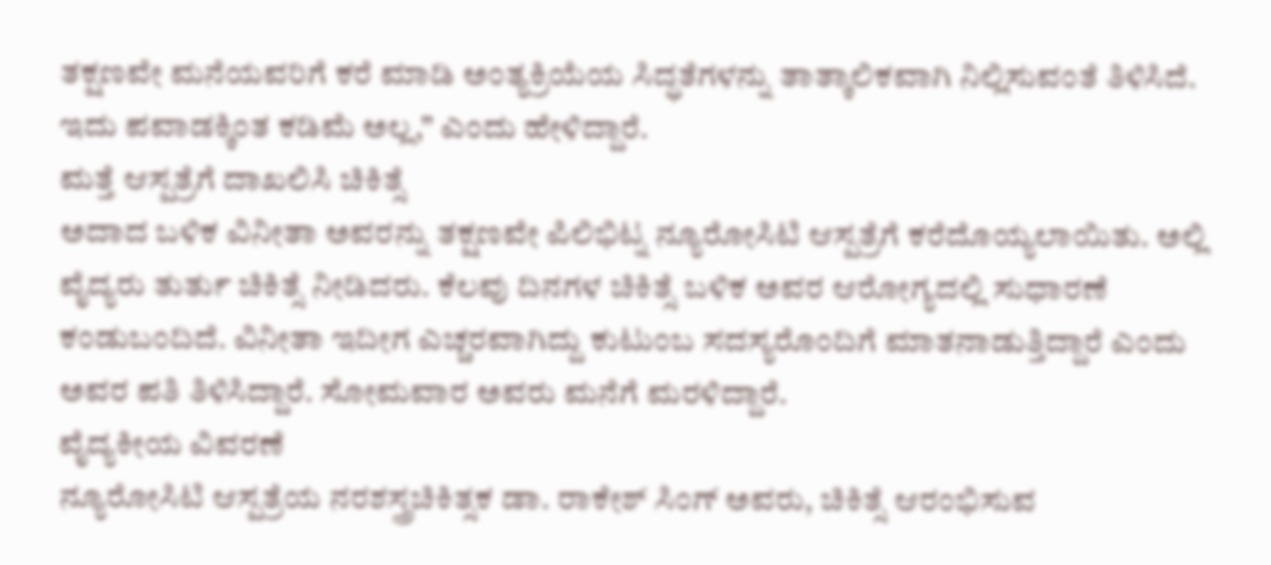ತಕ್ಷಣವೇ ಮನೆಯವರಿಗೆ ಕರೆ ಮಾಡಿ ಅಂತ್ಯಕ್ರಿಯೆಯ ಸಿದ್ಧತೆಗಳನ್ನು ತಾತ್ಕಾಲಿಕವಾಗಿ ನಿಲ್ಲಿಸುವಂತೆ ತಿಳಿಸಿದೆ. ಇದು ಪವಾಡಕ್ಕಿಂತ ಕಡಿಮೆ ಅಲ್ಲ,” ಎಂದು ಹೇಳಿದ್ದಾರೆ.
ಮತ್ತೆ ಆಸ್ಪತ್ರೆಗೆ ದಾಖಲಿಸಿ ಚಿಕಿತ್ಸೆ
ಅದಾದ ಬಳಿಕ ವಿನೀತಾ ಅವರನ್ನು ತಕ್ಷಣವೇ ಪಿಲಿಭಿಟ್ನ ನ್ಯೂರೋಸಿಟಿ ಆಸ್ಪತ್ರೆಗೆ ಕರೆದೊಯ್ಯಲಾಯಿತು. ಅಲ್ಲಿ ವೈದ್ಯರು ತುರ್ತು ಚಿಕಿತ್ಸೆ ನೀಡಿದರು. ಕೆಲವು ದಿನಗಳ ಚಿಕಿತ್ಸೆ ಬಳಿಕ ಅವರ ಆರೋಗ್ಯದಲ್ಲಿ ಸುಧಾರಣೆ ಕಂಡುಬಂದಿದೆ. ವಿನೀತಾ ಇದೀಗ ಎಚ್ಚರವಾಗಿದ್ದು ಕುಟುಂಬ ಸದಸ್ಯರೊಂದಿಗೆ ಮಾತನಾಡುತ್ತಿದ್ದಾರೆ ಎಂದು ಅವರ ಪತಿ ತಿಳಿಸಿದ್ದಾರೆ. ಸೋಮವಾರ ಅವರು ಮನೆಗೆ ಮರಳಿದ್ದಾರೆ.
ವೈದ್ಯಕೀಯ ವಿವರಣೆ
ನ್ಯೂರೋಸಿಟಿ ಆಸ್ಪತ್ರೆಯ ನರಶಸ್ತ್ರಚಿಕಿತ್ಸಕ ಡಾ. ರಾಕೇಶ್ ಸಿಂಗ್ ಅವರು, ಚಿಕಿತ್ಸೆ ಆರಂಭಿಸುವ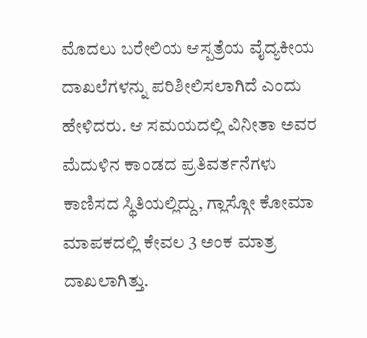ಮೊದಲು ಬರೇಲಿಯ ಆಸ್ಪತ್ರೆಯ ವೈದ್ಯಕೀಯ ದಾಖಲೆಗಳನ್ನು ಪರಿಶೀಲಿಸಲಾಗಿದೆ ಎಂದು ಹೇಳಿದರು. ಆ ಸಮಯದಲ್ಲಿ ವಿನೀತಾ ಅವರ ಮೆದುಳಿನ ಕಾಂಡದ ಪ್ರತಿವರ್ತನೆಗಳು ಕಾಣಿಸದ ಸ್ಥಿತಿಯಲ್ಲಿದ್ದು, ಗ್ಲಾಸ್ಗೋ ಕೋಮಾ ಮಾಪಕದಲ್ಲಿ ಕೇವಲ 3 ಅಂಕ ಮಾತ್ರ ದಾಖಲಾಗಿತ್ತು.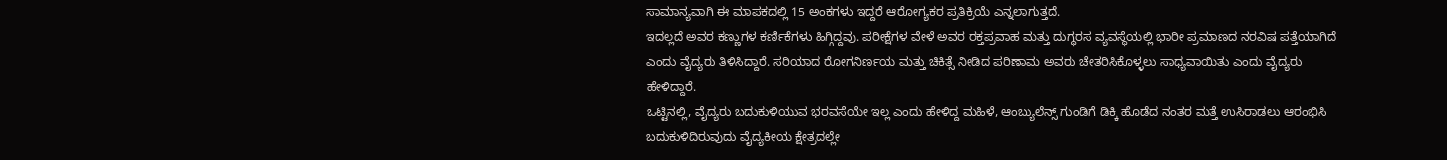ಸಾಮಾನ್ಯವಾಗಿ ಈ ಮಾಪಕದಲ್ಲಿ 15 ಅಂಕಗಳು ಇದ್ದರೆ ಆರೋಗ್ಯಕರ ಪ್ರತಿಕ್ರಿಯೆ ಎನ್ನಲಾಗುತ್ತದೆ.
ಇದಲ್ಲದೆ ಅವರ ಕಣ್ಣುಗಳ ಕರ್ಣಿಕೆಗಳು ಹಿಗ್ಗಿದ್ದವು. ಪರೀಕ್ಷೆಗಳ ವೇಳೆ ಅವರ ರಕ್ತಪ್ರವಾಹ ಮತ್ತು ದುಗ್ಧರಸ ವ್ಯವಸ್ಥೆಯಲ್ಲಿ ಭಾರೀ ಪ್ರಮಾಣದ ನರವಿಷ ಪತ್ತೆಯಾಗಿದೆ ಎಂದು ವೈದ್ಯರು ತಿಳಿಸಿದ್ದಾರೆ. ಸರಿಯಾದ ರೋಗನಿರ್ಣಯ ಮತ್ತು ಚಿಕಿತ್ಸೆ ನೀಡಿದ ಪರಿಣಾಮ ಅವರು ಚೇತರಿಸಿಕೊಳ್ಳಲು ಸಾಧ್ಯವಾಯಿತು ಎಂದು ವೈದ್ಯರು ಹೇಳಿದ್ದಾರೆ.
ಒಟ್ಟಿನಲ್ಲಿ, ವೈದ್ಯರು ಬದುಕುಳಿಯುವ ಭರವಸೆಯೇ ಇಲ್ಲ ಎಂದು ಹೇಳಿದ್ದ ಮಹಿಳೆ, ಆಂಬ್ಯುಲೆನ್ಸ್ ಗುಂಡಿಗೆ ಡಿಕ್ಕಿ ಹೊಡೆದ ನಂತರ ಮತ್ತೆ ಉಸಿರಾಡಲು ಆರಂಭಿಸಿ ಬದುಕುಳಿದಿರುವುದು ವೈದ್ಯಕೀಯ ಕ್ಷೇತ್ರದಲ್ಲೇ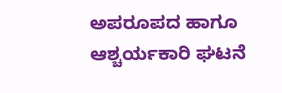ಅಪರೂಪದ ಹಾಗೂ ಆಶ್ಚರ್ಯಕಾರಿ ಘಟನೆ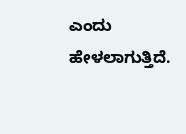ಎಂದು ಹೇಳಲಾಗುತ್ತಿದೆ.